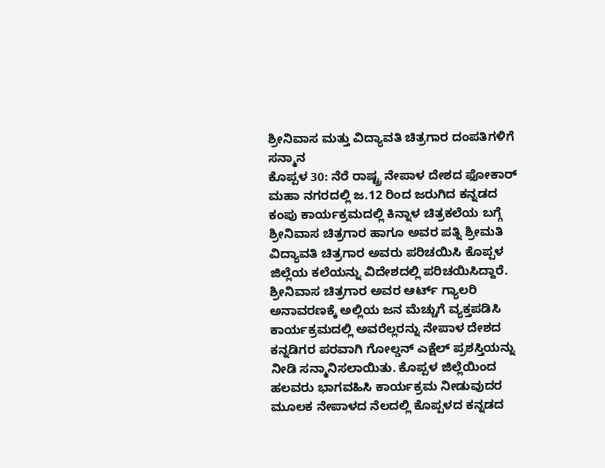ಶ್ರೀನಿವಾಸ ಮತ್ತು ವಿದ್ಯಾವತಿ ಚಿತ್ರಗಾರ ದಂಪತಿಗಳಿಗೆ ಸನ್ಮಾನ
ಕೊಪ್ಪಳ 30: ನೆರೆ ರಾಷ್ಟ್ರ ನೇಪಾಳ ದೇಶದ ಫೋಕಾರ್ ಮಹಾ ನಗರದಲ್ಲಿ ಜ.12 ರಿಂದ ಜರುಗಿದ ಕನ್ನಡದ ಕಂಪು ಕಾರ್ಯಕ್ರಮದಲ್ಲಿ ಕಿನ್ನಾಳ ಚಿತ್ರಕಲೆಯ ಬಗ್ಗೆ ಶ್ರೀನಿವಾಸ ಚಿತ್ರಗಾರ ಹಾಗೂ ಅವರ ಪತ್ನಿ ಶ್ರೀಮತಿ ವಿದ್ಯಾವತಿ ಚಿತ್ರಗಾರ ಅವರು ಪರಿಚಯಿಸಿ ಕೊಪ್ಪಳ ಜಿಲ್ಲೆಯ ಕಲೆಯನ್ನು ವಿದೇಶದಲ್ಲಿ ಪರಿಚಯಿಸಿದ್ದಾರೆ.
ಶ್ರೀನಿವಾಸ ಚಿತ್ರಗಾರ ಅವರ ಆರ್ಟ್ ಗ್ಯಾಲರಿ ಅನಾವರಣಕ್ಕೆ ಅಲ್ಲಿಯ ಜನ ಮೆಚ್ಚುಗೆ ವ್ಯಕ್ತಪಡಿಸಿ ಕಾರ್ಯಕ್ರಮದಲ್ಲಿ ಅವರೆಲ್ಲರನ್ನು ನೇಪಾಳ ದೇಶದ ಕನ್ನಡಿಗರ ಪರವಾಗಿ ಗೋಲ್ಡನ್ ಎಕ್ಷೆಲ್ ಪ್ರಶಸ್ತಿಯನ್ನು ನೀಡಿ ಸನ್ಮಾನಿಸಲಾಯಿತು. ಕೊಪ್ಪಳ ಜಿಲ್ಲೆಯಿಂದ ಹಲವರು ಭಾಗವಹಿಸಿ ಕಾರ್ಯಕ್ರಮ ನೀಡುವುದರ ಮೂಲಕ ನೇಪಾಳದ ನೆಲದಲ್ಲಿ ಕೊಪ್ಪಳದ ಕನ್ನಡದ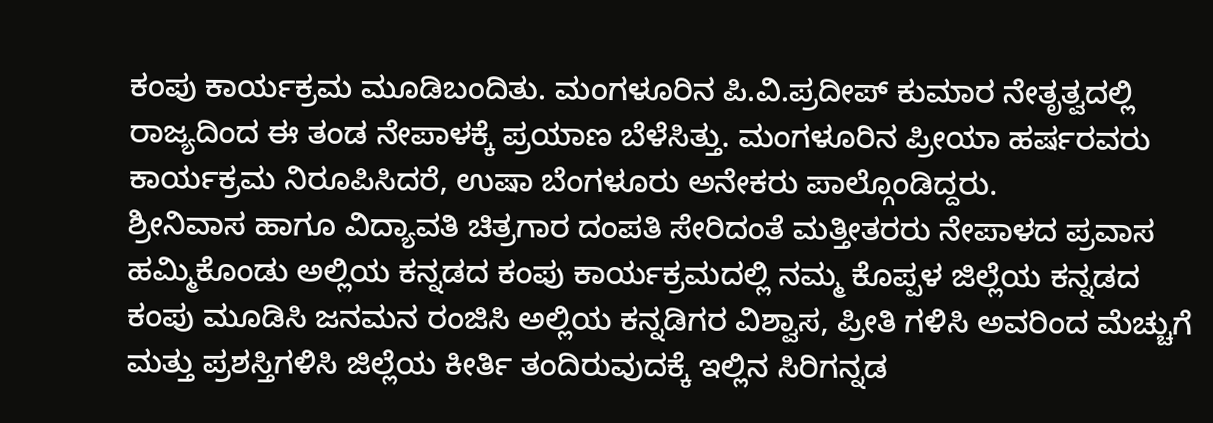ಕಂಪು ಕಾರ್ಯಕ್ರಮ ಮೂಡಿಬಂದಿತು. ಮಂಗಳೂರಿನ ಪಿ.ವಿ.ಪ್ರದೀಪ್ ಕುಮಾರ ನೇತೃತ್ವದಲ್ಲಿ ರಾಜ್ಯದಿಂದ ಈ ತಂಡ ನೇಪಾಳಕ್ಕೆ ಪ್ರಯಾಣ ಬೆಳೆಸಿತ್ತು. ಮಂಗಳೂರಿನ ಪ್ರೀಯಾ ಹರ್ಷರವರು ಕಾರ್ಯಕ್ರಮ ನಿರೂಪಿಸಿದರೆ, ಉಷಾ ಬೆಂಗಳೂರು ಅನೇಕರು ಪಾಲ್ಗೊಂಡಿದ್ದರು.
ಶ್ರೀನಿವಾಸ ಹಾಗೂ ವಿದ್ಯಾವತಿ ಚಿತ್ರಗಾರ ದಂಪತಿ ಸೇರಿದಂತೆ ಮತ್ತೀತರರು ನೇಪಾಳದ ಪ್ರವಾಸ ಹಮ್ಮಿಕೊಂಡು ಅಲ್ಲಿಯ ಕನ್ನಡದ ಕಂಪು ಕಾರ್ಯಕ್ರಮದಲ್ಲಿ ನಮ್ಮ ಕೊಪ್ಪಳ ಜಿಲ್ಲೆಯ ಕನ್ನಡದ ಕಂಪು ಮೂಡಿಸಿ ಜನಮನ ರಂಜಿಸಿ ಅಲ್ಲಿಯ ಕನ್ನಡಿಗರ ವಿಶ್ವಾಸ, ಪ್ರೀತಿ ಗಳಿಸಿ ಅವರಿಂದ ಮೆಚ್ಚುಗೆ ಮತ್ತು ಪ್ರಶಸ್ತಿಗಳಿಸಿ ಜಿಲ್ಲೆಯ ಕೀರ್ತಿ ತಂದಿರುವುದಕ್ಕೆ ಇಲ್ಲಿನ ಸಿರಿಗನ್ನಡ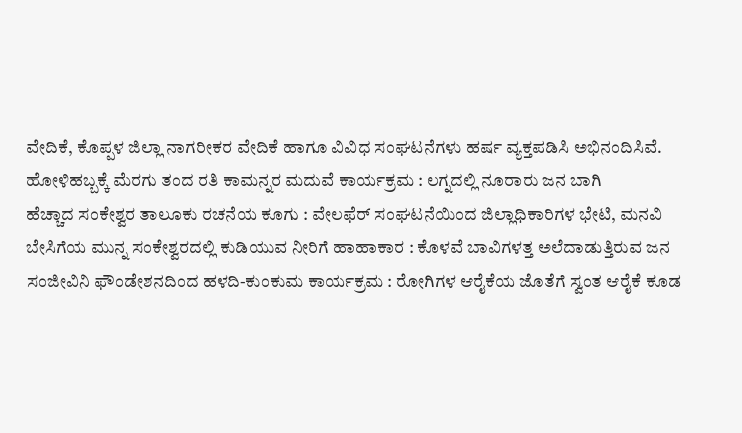ವೇದಿಕೆ, ಕೊಪ್ಪಳ ಜಿಲ್ಲಾ ನಾಗರೀಕರ ವೇದಿಕೆ ಹಾಗೂ ವಿವಿಧ ಸಂಘಟನೆಗಳು ಹರ್ಷ ವ್ಯಕ್ತಪಡಿಸಿ ಅಭಿನಂದಿಸಿವೆ.
ಹೋಳಿಹಬ್ಬಕ್ಕೆ ಮೆರಗು ತಂದ ರತಿ ಕಾಮನ್ನರ ಮದುವೆ ಕಾರ್ಯಕ್ರಮ : ಲಗ್ನದಲ್ಲಿ ನೂರಾರು ಜನ ಬಾಗಿ
ಹೆಚ್ಚಾದ ಸಂಕೇಶ್ವರ ತಾಲೂಕು ರಚನೆಯ ಕೂಗು : ವೇಲಫೆರ್ ಸಂಘಟನೆಯಿಂದ ಜಿಲ್ಲಾಧಿಕಾರಿಗಳ ಭೇಟಿ, ಮನವಿ
ಬೇಸಿಗೆಯ ಮುನ್ನ ಸಂಕೇಶ್ವರದಲ್ಲಿ ಕುಡಿಯುವ ನೀರಿಗೆ ಹಾಹಾಕಾರ : ಕೊಳವೆ ಬಾವಿಗಳತ್ತ ಅಲೆದಾಡುತ್ತಿರುವ ಜನ
ಸಂಜೀವಿನಿ ಫೌಂಡೇಶನದಿಂದ ಹಳದಿ-ಕುಂಕುಮ ಕಾರ್ಯಕ್ರಮ : ರೋಗಿಗಳ ಆರೈಕೆಯ ಜೊತೆಗೆ ಸ್ವಂತ ಆರೈಕೆ ಕೂಡ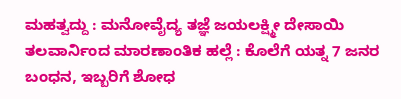ಮಹತ್ವದ್ದು : ಮನೋವೈದ್ಯ ತಜ್ಞೆ ಜಯಲಕ್ಷ್ಮೀ ದೇಸಾಯಿ
ತಲವಾರ್ನಿಂದ ಮಾರಣಾಂತಿಕ ಹಲ್ಲೆ : ಕೊಲೆಗೆ ಯತ್ನ 7 ಜನರ ಬಂಧನ, ಇಬ್ಬರಿಗೆ ಶೋಧ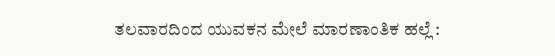ತಲವಾರದಿಂದ ಯುವಕನ ಮೇಲೆ ಮಾರಣಾಂತಿಕ ಹಲ್ಲೆ :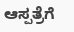ಆಸ್ಪತ್ರೆಗೆ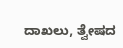ದಾಖಲು, ತ್ವೇಷದ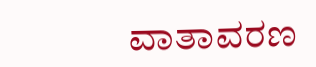ವಾತಾವರಣ